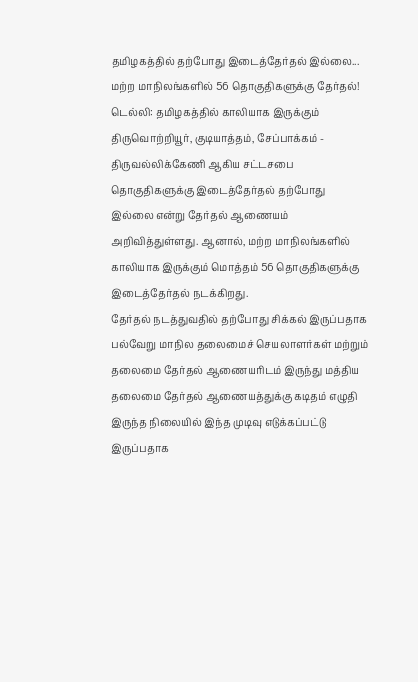தமிழகத்தில் தற்போது இடைத்தேர்தல் இல்லை... மற்ற மாநிலங்களில் 56 தொகுதிகளுக்கு தேர்தல்!
டெல்லி: தமிழகத்தில் காலியாக இருக்கும் திருவொற்றியூர், குடியாத்தம், சேப்பாக்கம் - திருவல்லிக்கேணி ஆகிய சட்டசபை தொகுதிகளுக்கு இடைத்தேர்தல் தற்போது இல்லை என்று தேர்தல் ஆணையம் அறிவித்துள்ளது. ஆனால், மற்ற மாநிலங்களில் காலியாக இருக்கும் மொத்தம் 56 தொகுதிகளுக்கு இடைத்தேர்தல் நடக்கிறது.
தேர்தல் நடத்துவதில் தற்போது சிக்கல் இருப்பதாக பல்வேறு மாநில தலைமைச் செயலாளர்கள் மற்றும் தலைமை தேர்தல் ஆணையரிடம் இருந்து மத்திய தலைமை தேர்தல் ஆணையத்துக்கு கடிதம் எழுதி இருந்த நிலையில் இந்த முடிவு எடுக்கப்பட்டு இருப்பதாக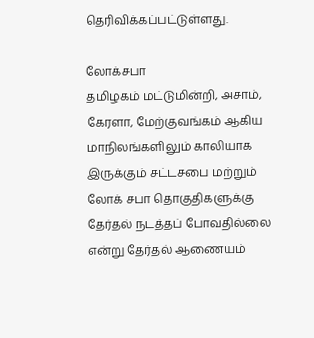தெரிவிக்கப்பட்டுள்ளது.

லோக்சபா
தமிழகம் மட்டுமின்றி, அசாம், கேரளா, மேற்குவங்கம் ஆகிய மாநிலங்களிலும் காலியாக இருக்கும் சட்டசபை மற்றும் லோக் சபா தொகுதிகளுக்கு தேர்தல் நடத்தப் போவதில்லை என்று தேர்தல் ஆணையம்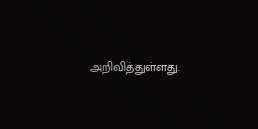அறிவித்துள்ளது.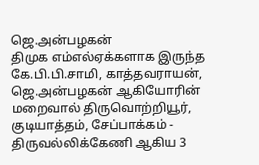ஜெ.அன்பழகன்
திமுக எம்எல்ஏக்களாக இருந்த கே.பி.பி.சாமி, காத்தவராயன், ஜெ.அன்பழகன் ஆகியோரின் மறைவால் திருவொற்றியூர், குடியாத்தம், சேப்பாக்கம் - திருவல்லிக்கேணி ஆகிய 3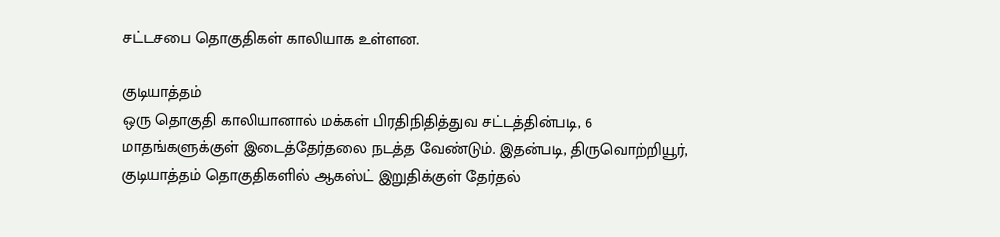சட்டசபை தொகுதிகள் காலியாக உள்ளன.

குடியாத்தம்
ஒரு தொகுதி காலியானால் மக்கள் பிரதிநிதித்துவ சட்டத்தின்படி, 6 மாதங்களுக்குள் இடைத்தேர்தலை நடத்த வேண்டும். இதன்படி, திருவொற்றியூர், குடியாத்தம் தொகுதிகளில் ஆகஸ்ட் இறுதிக்குள் தேர்தல்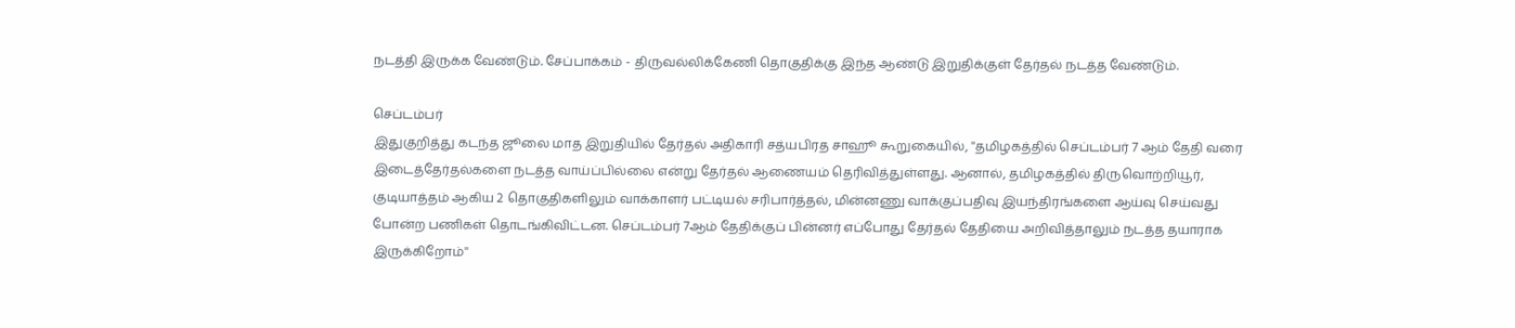நடத்தி இருக்க வேண்டும். சேப்பாக்கம் - திருவல்லிக்கேணி தொகுதிக்கு இந்த ஆண்டு இறுதிக்குள் தேர்தல் நடத்த வேண்டும்.

செப்டம்பர்
இதுகுறித்து கடந்த ஜூலை மாத இறுதியில் தேர்தல் அதிகாரி சத்யபிரத சாஹூ கூறுகையில், ''தமிழகத்தில் செப்டம்பர் 7 ஆம் தேதி வரை இடைத்தேர்தல்களை நடத்த வாய்ப்பில்லை என்று தேர்தல் ஆணையம் தெரிவித்துள்ளது. ஆனால், தமிழகத்தில் திருவொற்றியூர், குடியாத்தம் ஆகிய 2 தொகுதிகளிலும் வாக்காளர் பட்டியல் சரிபார்த்தல், மின்னணு வாக்குப்பதிவு இயந்திரங்களை ஆய்வு செய்வது போன்ற பணிகள் தொடங்கிவிட்டன. செப்டம்பர் 7ஆம் தேதிக்குப் பின்னர் எப்போது தேர்தல் தேதியை அறிவித்தாலும் நடத்த தயாராக இருக்கிறோம்''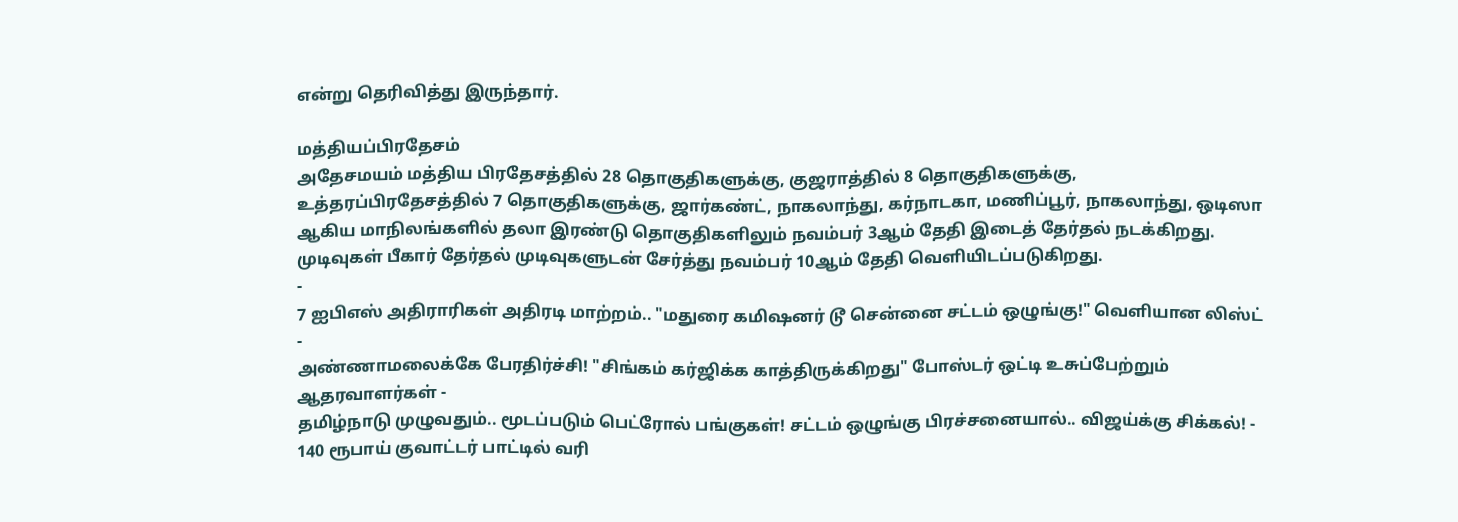என்று தெரிவித்து இருந்தார்.

மத்தியப்பிரதேசம்
அதேசமயம் மத்திய பிரதேசத்தில் 28 தொகுதிகளுக்கு, குஜராத்தில் 8 தொகுதிகளுக்கு, உத்தரப்பிரதேசத்தில் 7 தொகுதிகளுக்கு, ஜார்கண்ட், நாகலாந்து, கர்நாடகா, மணிப்பூர், நாகலாந்து, ஒடிஸா ஆகிய மாநிலங்களில் தலா இரண்டு தொகுதிகளிலும் நவம்பர் 3ஆம் தேதி இடைத் தேர்தல் நடக்கிறது. முடிவுகள் பீகார் தேர்தல் முடிவுகளுடன் சேர்த்து நவம்பர் 10ஆம் தேதி வெளியிடப்படுகிறது.
-
7 ஐபிஎஸ் அதிராரிகள் அதிரடி மாற்றம்.. "மதுரை கமிஷனர் டூ சென்னை சட்டம் ஒழுங்கு!" வெளியான லிஸ்ட் -
அண்ணாமலைக்கே பேரதிர்ச்சி! "சிங்கம் கர்ஜிக்க காத்திருக்கிறது" போஸ்டர் ஒட்டி உசுப்பேற்றும் ஆதரவாளர்கள் -
தமிழ்நாடு முழுவதும்.. மூடப்படும் பெட்ரோல் பங்குகள்! சட்டம் ஒழுங்கு பிரச்சனையால்.. விஜய்க்கு சிக்கல்! -
140 ரூபாய் குவாட்டர் பாட்டில் வரி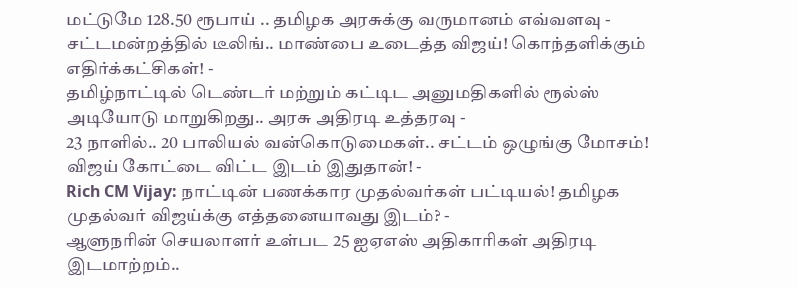மட்டுமே 128.50 ரூபாய் .. தமிழக அரசுக்கு வருமானம் எவ்வளவு -
சட்டமன்றத்தில் டீலிங்.. மாண்பை உடைத்த விஜய்! கொந்தளிக்கும் எதிர்க்கட்சிகள்! -
தமிழ்நாட்டில் டெண்டர் மற்றும் கட்டிட அனுமதிகளில் ரூல்ஸ் அடியோடு மாறுகிறது.. அரசு அதிரடி உத்தரவு -
23 நாளில்.. 20 பாலியல் வன்கொடுமைகள்.. சட்டம் ஒழுங்கு மோசம்! விஜய் கோட்டை விட்ட இடம் இதுதான்! -
Rich CM Vijay: நாட்டின் பணக்கார முதல்வர்கள் பட்டியல்! தமிழக முதல்வர் விஜய்க்கு எத்தனையாவது இடம்? -
ஆளுநரின் செயலாளர் உள்பட 25 ஐஏஎஸ் அதிகாரிகள் அதிரடி இடமாற்றம்..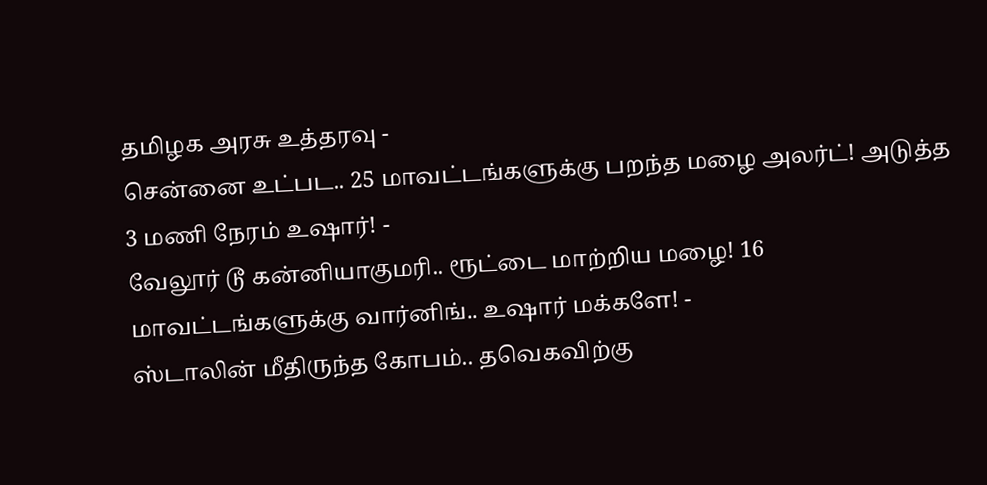தமிழக அரசு உத்தரவு -
சென்னை உட்பட.. 25 மாவட்டங்களுக்கு பறந்த மழை அலர்ட்! அடுத்த 3 மணி நேரம் உஷார்! -
வேலூர் டூ கன்னியாகுமரி.. ரூட்டை மாற்றிய மழை! 16 மாவட்டங்களுக்கு வார்னிங்.. உஷார் மக்களே! -
ஸ்டாலின் மீதிருந்த கோபம்.. தவெகவிற்கு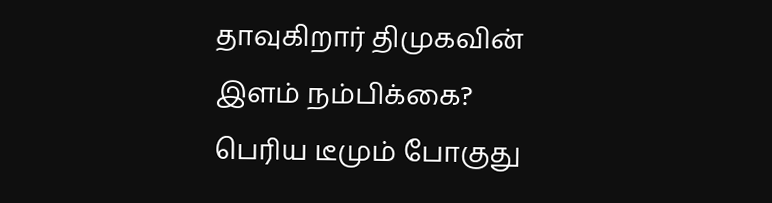தாவுகிறார் திமுகவின் இளம் நம்பிக்கை? பெரிய டீமும் போகுது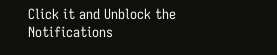Click it and Unblock the Notifications